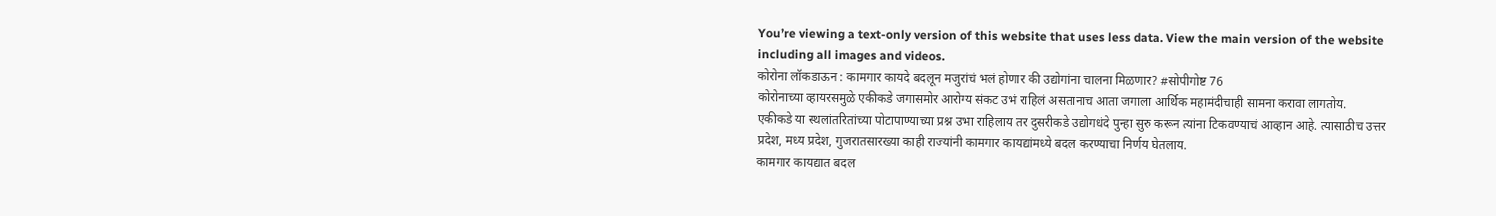You’re viewing a text-only version of this website that uses less data. View the main version of the website including all images and videos.
कोरोना लॉकडाऊन : कामगार कायदे बदलून मजुरांचं भलं होणार की उद्योगांना चालना मिळणार? #सोपीगोष्ट 76
कोरोनाच्या व्हायरसमुळे एकीकडे जगासमोर आरोग्य संकट उभं राहिलं असतानाच आता जगाला आर्थिक महामंदीचाही सामना करावा लागतोय.
एकीकडे या स्थलांतरितांच्या पोटापाण्याच्या प्रश्न उभा राहिलाय तर दुसरीकडे उद्योगधंदे पुन्हा सुरु करून त्यांना टिकवण्याचं आव्हान आहे. त्यासाठीच उत्तर प्रदेश, मध्य प्रदेश, गुजरातसारख्या काही राज्यांनी कामगार कायद्यांमध्ये बदल करण्याचा निर्णय घेतलाय.
कामगार कायद्यात बदल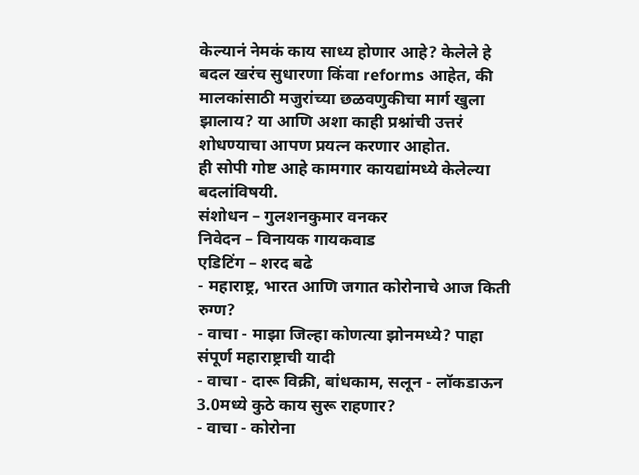केल्यानं नेमकं काय साध्य होणार आहे? केलेले हे बदल खरंच सुधारणा किंवा reforms आहेत, की मालकांसाठी मजुरांच्या छळवणुकीचा मार्ग खुला झालाय? या आणि अशा काही प्रश्नांची उत्तरं शोधण्याचा आपण प्रयत्न करणार आहोत.
ही सोपी गोष्ट आहे कामगार कायद्यांमध्ये केलेल्या बदलांविषयी.
संशोधन – गुलशनकुमार वनकर
निवेदन – विनायक गायकवाड
एडिटिंग – शरद बढे
- महाराष्ट्र, भारत आणि जगात कोरोनाचे आज किती रुग्ण?
- वाचा - माझा जिल्हा कोणत्या झोनमध्ये? पाहा संपूर्ण महाराष्ट्राची यादी
- वाचा - दारू विक्री, बांधकाम, सलून - लॉकडाऊन 3.0मध्ये कुठे काय सुरू राहणार?
- वाचा - कोरोना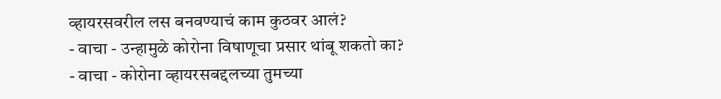व्हायरसवरील लस बनवण्याचं काम कुठवर आलं?
- वाचा - उन्हामुळे कोरोना विषाणूचा प्रसार थांबू शकतो का?
- वाचा - कोरोना व्हायरसबद्दलच्या तुमच्या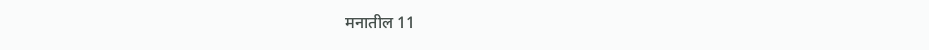मनातील 11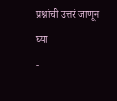प्रश्नांची उत्तरं जाणून घ्या
-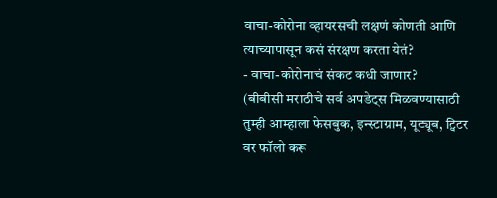वाचा-कोरोना व्हायरसची लक्षणं कोणती आणि त्याच्यापासून कसं संरक्षण करता येतं?
- वाचा-कोरोनाचं संकट कधी जाणार?
(बीबीसी मराठीचे सर्व अपडेट्स मिळवण्यासाठी तुम्ही आम्हाला फेसबुक, इन्स्टाग्राम, यूट्यूब, ट्विटर वर फॉलो करू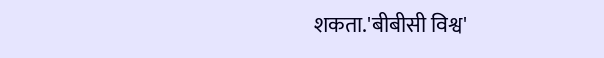शकता.'बीबीसी विश्व'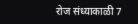रोज संध्याकाळी 7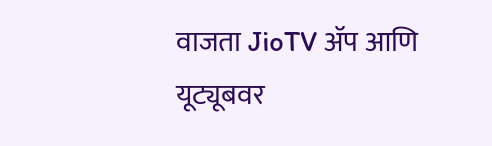वाजता JioTV ॲप आणि यूट्यूबवर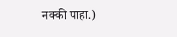नक्की पाहा.)